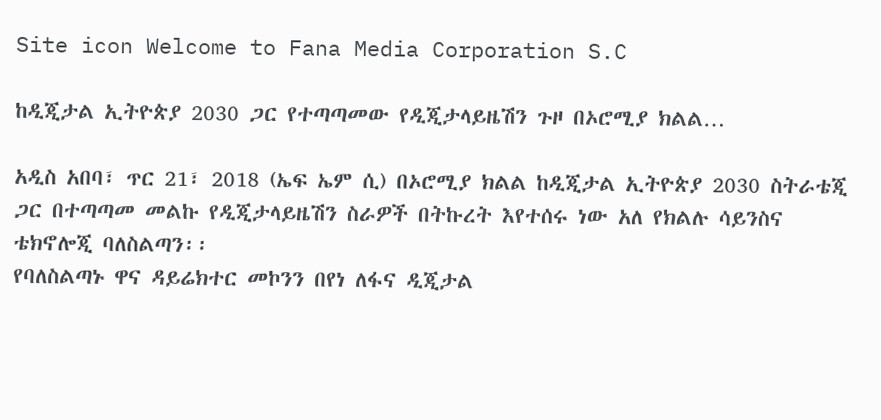Site icon Welcome to Fana Media Corporation S.C

ከዲጂታል ኢትዮጵያ 2030 ጋር የተጣጣመው የዲጂታላይዜሽን ጉዞ በኦሮሚያ ክልል…

አዲስ አበባ፣ ጥር 21፣ 2018 (ኤፍ ኤም ሲ) በኦሮሚያ ክልል ከዲጂታል ኢትዮጵያ 2030 ስትራቴጂ ጋር በተጣጣመ መልኩ የዲጂታላይዜሽን ስራዎች በትኩረት እየተሰሩ ነው አለ የክልሉ ሳይንስና ቴክኖሎጂ ባለስልጣን፡፡
የባለስልጣኑ ዋና ዳይሬክተር መኮንን በየነ ለፋና ዲጂታል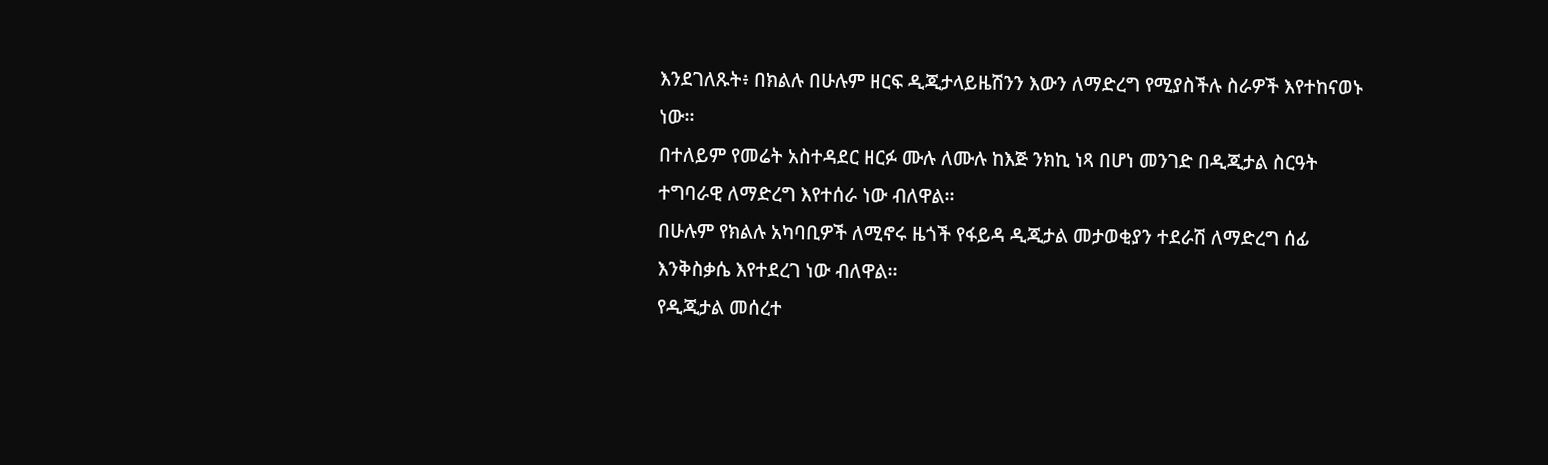እንደገለጹት፥ በክልሉ በሁሉም ዘርፍ ዲጂታላይዜሽንን እውን ለማድረግ የሚያስችሉ ስራዎች እየተከናወኑ ነው፡፡
በተለይም የመሬት አስተዳደር ዘርፉ ሙሉ ለሙሉ ከእጅ ንክኪ ነጻ በሆነ መንገድ በዲጂታል ስርዓት ተግባራዊ ለማድረግ እየተሰራ ነው ብለዋል፡፡
በሁሉም የክልሉ አካባቢዎች ለሚኖሩ ዜጎች የፋይዳ ዲጂታል መታወቂያን ተደራሽ ለማድረግ ሰፊ እንቅስቃሴ እየተደረገ ነው ብለዋል፡፡
የዲጂታል መሰረተ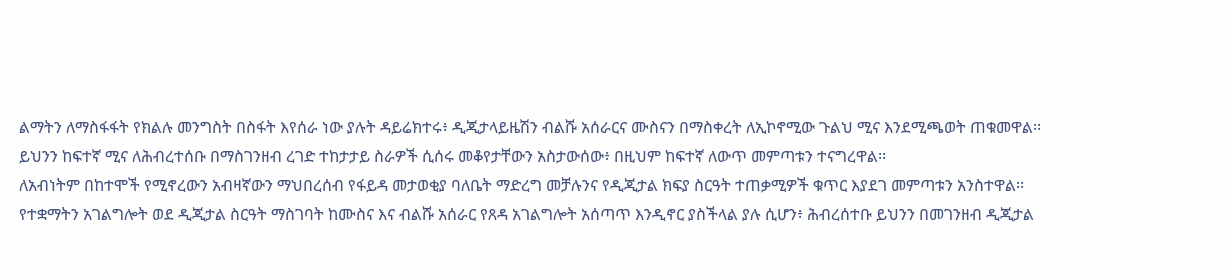ልማትን ለማስፋፋት የክልሉ መንግስት በስፋት እየሰራ ነው ያሉት ዳይሬክተሩ፥ ዲጂታላይዜሽን ብልሹ አሰራርና ሙስናን በማስቀረት ለኢኮኖሚው ጉልህ ሚና እንደሚጫወት ጠቁመዋል፡፡
ይህንን ከፍተኛ ሚና ለሕብረተሰቡ በማስገንዘብ ረገድ ተከታታይ ስራዎች ሲሰሩ መቆየታቸውን አስታውሰው፥ በዚህም ከፍተኛ ለውጥ መምጣቱን ተናግረዋል፡፡
ለአብነትም በከተሞች የሚኖረውን አብዛኛውን ማህበረሰብ የፋይዳ መታወቂያ ባለቤት ማድረግ መቻሉንና የዲጂታል ክፍያ ስርዓት ተጠቃሚዎች ቁጥር እያደገ መምጣቱን አንስተዋል፡፡
የተቋማትን አገልግሎት ወደ ዲጂታል ስርዓት ማስገባት ከሙስና እና ብልሹ አሰራር የጸዳ አገልግሎት አሰጣጥ እንዲኖር ያስችላል ያሉ ሲሆን፥ ሕብረሰተቡ ይህንን በመገንዘብ ዲጂታል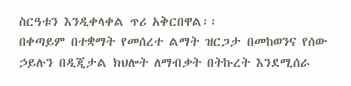ስርዓቱን እንዲቀላቀል ጥሪ አቅርበዋል፡፡
በቀጣይም በተቋማት የመሰረተ ልማት ዝርጋታ በመከወንና የሰው ኃይሉን በዲጂታል ክህሎት ለማብቃት በትኩረት እንደሚሰራ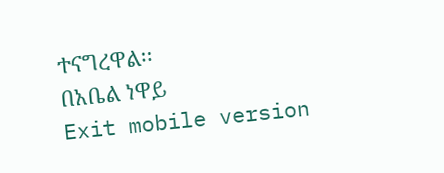ተናግረዋል፡፡
በአቤል ነዋይ
Exit mobile version